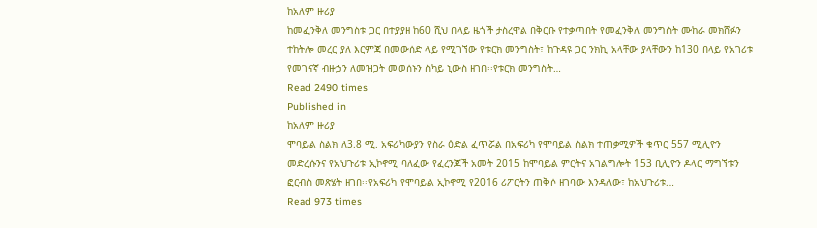ከአለም ዙሪያ
ከመፈንቅለ መንግስቱ ጋር በተያያዘ ከ60 ሺህ በላይ ዜጎች ታስረዋል በቅርቡ የተቃጣበት የመፈንቅለ መንግስት ሙከራ መክሸፉን ተከትሎ መረር ያለ እርምጃ በመውሰድ ላይ የሚገኘው የቱርክ መንግስት፣ ከጉዳዩ ጋር ንክኪ አላቸው ያላቸውን ከ130 በላይ የአገሪቱ የመገናኛ ብዙኃን ለመዝጋት መወሰኑን ስካይ ኒውስ ዘገበ፡፡የቱርክ መንግስት…
Read 2490 times
Published in
ከአለም ዙሪያ
ሞባይል ስልክ ለ3.8 ሚ. አፍሪካውያን የስራ ዕድል ፈጥሯል በአፍሪካ የሞባይል ስልክ ተጠቃሚዎች ቁጥር 557 ሚሊዮን መድረሱንና የአህጉሪቱ ኢኮኖሚ ባለፈው የፈረንጆች አመት 2015 ከሞባይል ምርትና አገልግሎት 153 ቢሊዮን ዶላር ማግኘቱን ፎርብስ መጽሄት ዘገበ፡፡የአፍሪካ የሞባይል ኢኮኖሚ የ2016 ሪፖርትን ጠቅሶ ዘገባው እንዳለው፣ ከአህጉሪቱ…
Read 973 times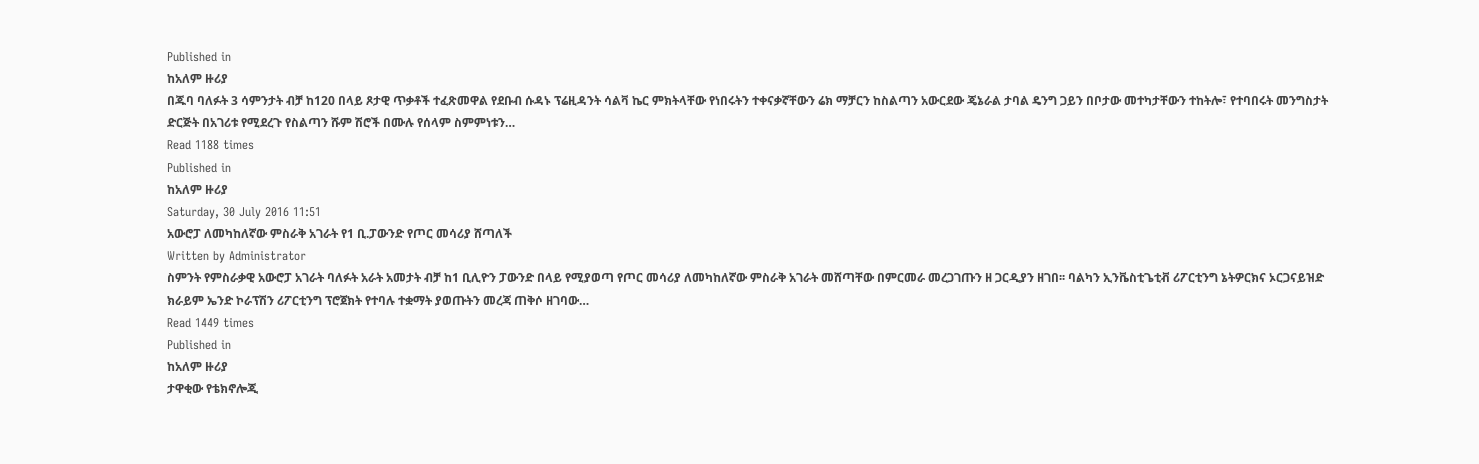Published in
ከአለም ዙሪያ
በጁባ ባለፉት 3 ሳምንታት ብቻ ከ120 በላይ ጾታዊ ጥቃቶች ተፈጽመዋል የደቡብ ሱዳኑ ፕሬዚዳንት ሳልቫ ኬር ምክትላቸው የነበሩትን ተቀናቃኛቸውን ሬክ ማቻርን ከስልጣን አውርደው ጄኔራል ታባል ዴንግ ጋይን በቦታው መተካታቸውን ተከትሎ፣ የተባበሩት መንግስታት ድርጅት በአገሪቱ የሚደረጉ የስልጣን ሹም ሽሮች በሙሉ የሰላም ስምምነቱን…
Read 1188 times
Published in
ከአለም ዙሪያ
Saturday, 30 July 2016 11:51
አውሮፓ ለመካከለኛው ምስራቅ አገራት የ1 ቢ.ፓውንድ የጦር መሳሪያ ሸጣለች
Written by Administrator
ስምንት የምስራቃዊ አውሮፓ አገራት ባለፉት አራት አመታት ብቻ ከ1 ቢሊዮን ፓውንድ በላይ የሚያወጣ የጦር መሳሪያ ለመካከለኛው ምስራቅ አገራት መሸጣቸው በምርመራ መረጋገጡን ዘ ጋርዲያን ዘገበ፡፡ ባልካን ኢንቬስቲጌቲቭ ሪፖርቲንግ ኔትዎርክና ኦርጋናይዝድ ክራይም ኤንድ ኮራፕሽን ሪፖርቲንግ ፕሮጀክት የተባሉ ተቋማት ያወጡትን መረጃ ጠቅሶ ዘገባው…
Read 1449 times
Published in
ከአለም ዙሪያ
ታዋቂው የቴክኖሎጂ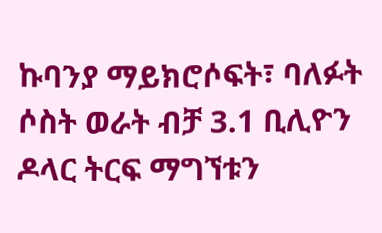ኩባንያ ማይክሮሶፍት፣ ባለፉት ሶስት ወራት ብቻ 3.1 ቢሊዮን ዶላር ትርፍ ማግኘቱን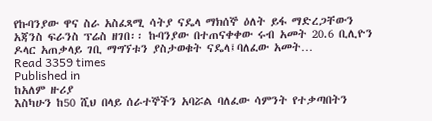የኩባንያው ዋና ስራ አስፈጻሚ ሳትያ ናዴላ ማክሰኞ ዕለት ይፋ ማድረጋቸውን አጃንስ ፍራንስ ፕሬስ ዘገበ፡፡ ኩባንያው በተጠናቀቀው ሩብ አመት 20.6 ቢሊዮን ዶላር አጠቃላይ ገቢ ማግኘቱን ያስታወቁት ናዴላ፤ባለፈው አመት…
Read 3359 times
Published in
ከአለም ዙሪያ
እስካሁን ከ50 ሺህ በላይ ሰራተኞችን አባሯል ባለፈው ሳምንት የተቃጣበትን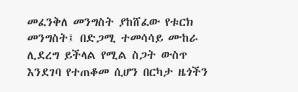መፈንቅለ መንግስት ያከሸፈው የቱርክ መንግስት፤ በድጋሚ ተመሳሳይ ሙከራ ሊደረግ ይችላል የሚል ስጋት ውስጥ እንደገባ የተጠቆመ ሲሆን በርካታ ዜጎችን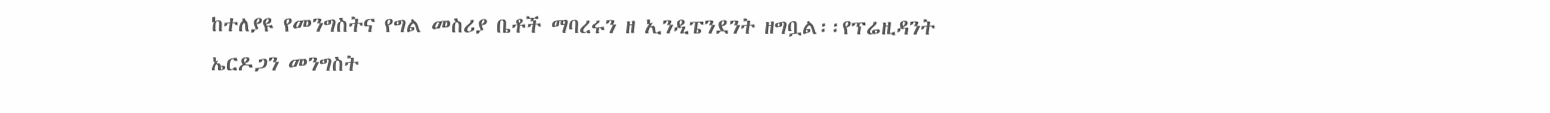ከተለያዩ የመንግስትና የግል መስሪያ ቤቶች ማባረሩን ዘ ኢንዲፔንደንት ዘግቧል፡፡የፕሬዚዳንት ኤርዶጋን መንግስት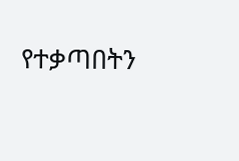የተቃጣበትን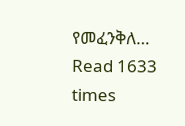የመፈንቅለ…
Read 1633 times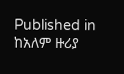Published in
ከአለም ዙሪያ